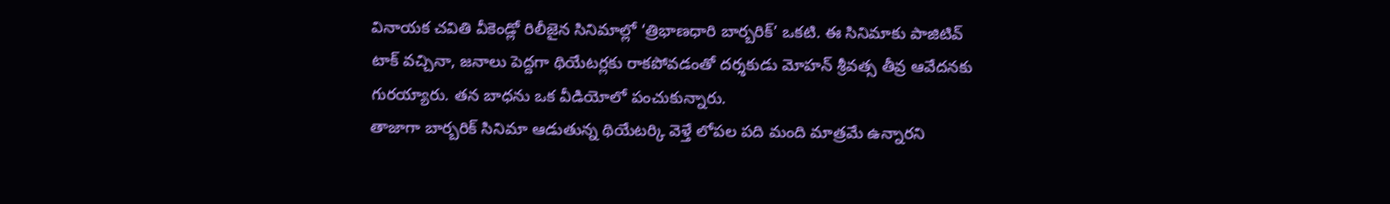వినాయక చవితి వీకెండ్లో రిలీజైన సినిమాల్లో ‘త్రిభాణధారి బార్బరిక్’ ఒకటి. ఈ సినిమాకు పాజిటివ్ టాక్ వచ్చినా, జనాలు పెద్దగా థియేటర్లకు రాకపోవడంతో దర్శకుడు మోహన్ శ్రీవత్స తీవ్ర ఆవేదనకు గురయ్యారు. తన బాధను ఒక వీడియోలో పంచుకున్నారు.
తాజాగా బార్బరిక్ సినిమా ఆడుతున్న థియేటర్కి వెళ్తే లోపల పది మంది మాత్రమే ఉన్నారని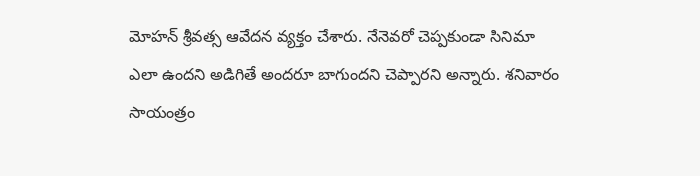మోహన్ శ్రీవత్స ఆవేదన వ్యక్తం చేశారు. నేనెవరో చెప్పకుండా సినిమా ఎలా ఉందని అడిగితే అందరూ బాగుందని చెప్పారని అన్నారు. శనివారం సాయంత్రం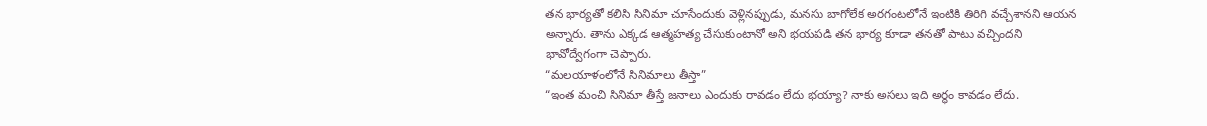తన భార్యతో కలిసి సినిమా చూసేందుకు వెళ్లినప్పుడు, మనసు బాగోలేక అరగంటలోనే ఇంటికి తిరిగి వచ్చేశానని ఆయన అన్నారు. తాను ఎక్కడ ఆత్మహత్య చేసుకుంటానో అని భయపడి తన భార్య కూడా తనతో పాటు వచ్చిందని భావోద్వేగంగా చెప్పారు.
“మలయాళంలోనే సినిమాలు తీస్తా”
“ఇంత మంచి సినిమా తీస్తే జనాలు ఎందుకు రావడం లేదు భయ్యా? నాకు అసలు ఇది అర్థం కావడం లేదు.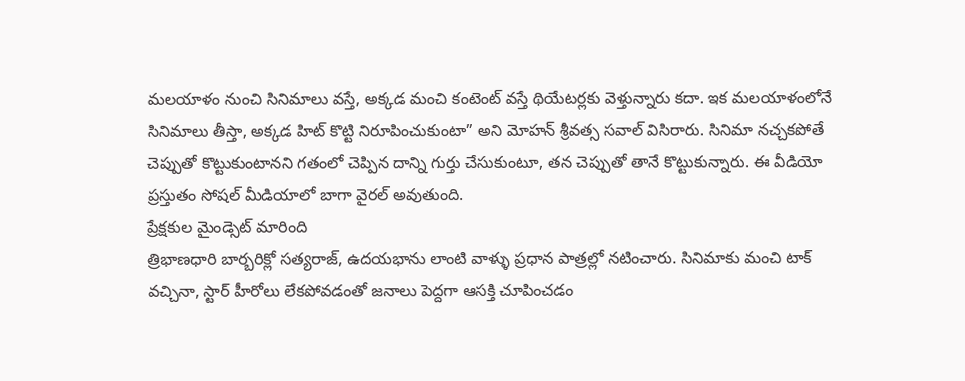మలయాళం నుంచి సినిమాలు వస్తే, అక్కడ మంచి కంటెంట్ వస్తే థియేటర్లకు వెళ్తున్నారు కదా. ఇక మలయాళంలోనే సినిమాలు తీస్తా, అక్కడ హిట్ కొట్టి నిరూపించుకుంటా” అని మోహన్ శ్రీవత్స సవాల్ విసిరారు. సినిమా నచ్చకపోతే చెప్పుతో కొట్టుకుంటానని గతంలో చెప్పిన దాన్ని గుర్తు చేసుకుంటూ, తన చెప్పుతో తానే కొట్టుకున్నారు. ఈ వీడియో ప్రస్తుతం సోషల్ మీడియాలో బాగా వైరల్ అవుతుంది.
ప్రేక్షకుల మైండ్సెట్ మారింది
త్రిభాణధారి బార్బరిక్లో సత్యరాజ్, ఉదయభాను లాంటి వాళ్ళు ప్రధాన పాత్రల్లో నటించారు. సినిమాకు మంచి టాక్ వచ్చినా, స్టార్ హీరోలు లేకపోవడంతో జనాలు పెద్దగా ఆసక్తి చూపించడం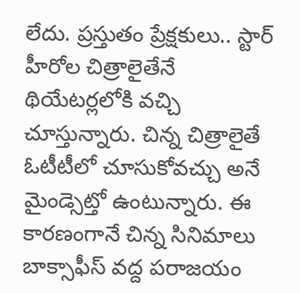లేదు. ప్రస్తుతం ప్రేక్షకులు.. స్టార్ హీరోల చిత్రాలైతేనే థియేటర్లలోకి వచ్చి చూస్తున్నారు. చిన్న చిత్రాలైతే ఓటీటీలో చూసుకోవచ్చు అనే మైండ్సెట్తో ఉంటున్నారు. ఈ కారణంగానే చిన్న సినిమాలు బాక్సాఫీస్ వద్ద పరాజయం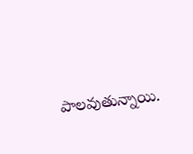పాలవుతున్నాయి.